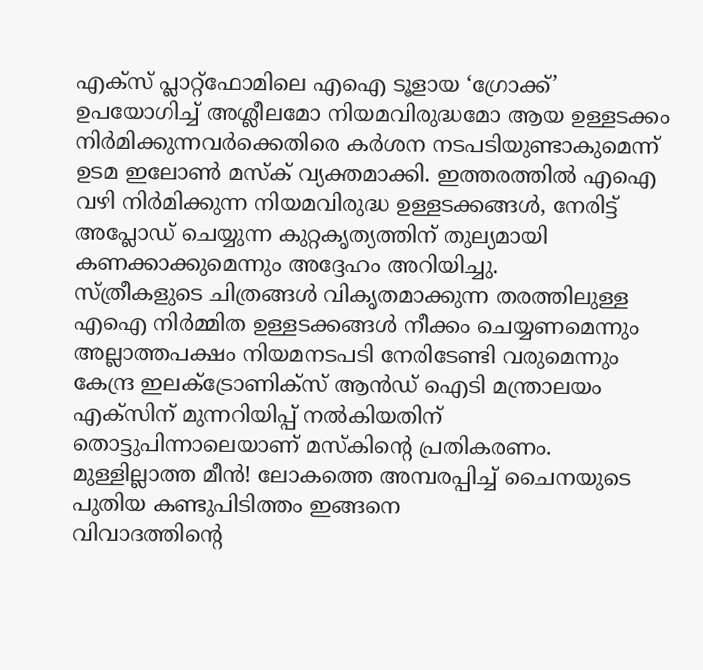എക്സ് പ്ലാറ്റ്ഫോമിലെ എഐ ടൂളായ ‘ഗ്രോക്ക്’ ഉപയോഗിച്ച് അശ്ലീലമോ നിയമവിരുദ്ധമോ ആയ ഉള്ളടക്കം നിർമിക്കുന്നവർക്കെതിരെ കർശന നടപടിയുണ്ടാകുമെന്ന് ഉടമ ഇലോൺ മസ്ക് വ്യക്തമാക്കി. ഇത്തരത്തിൽ എഐ വഴി നിർമിക്കുന്ന നിയമവിരുദ്ധ ഉള്ളടക്കങ്ങൾ, നേരിട്ട് അപ്ലോഡ് ചെയ്യുന്ന കുറ്റകൃത്യത്തിന് തുല്യമായി കണക്കാക്കുമെന്നും അദ്ദേഹം അറിയിച്ചു.
സ്ത്രീകളുടെ ചിത്രങ്ങൾ വികൃതമാക്കുന്ന തരത്തിലുള്ള എഐ നിർമ്മിത ഉള്ളടക്കങ്ങൾ നീക്കം ചെയ്യണമെന്നും അല്ലാത്തപക്ഷം നിയമനടപടി നേരിടേണ്ടി വരുമെന്നും കേന്ദ്ര ഇലക്ട്രോണിക്സ് ആൻഡ് ഐടി മന്ത്രാലയം എക്സിന് മുന്നറിയിപ്പ് നൽകിയതിന് തൊട്ടുപിന്നാലെയാണ് മസ്കിന്റെ പ്രതികരണം.
മുള്ളില്ലാത്ത മീൻ! ലോകത്തെ അമ്പരപ്പിച്ച് ചൈനയുടെ പുതിയ കണ്ടുപിടിത്തം ഇങ്ങനെ
വിവാദത്തിന്റെ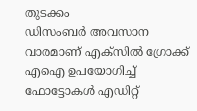തുടക്കം
ഡിസംബർ അവസാന വാരമാണ് എക്സിൽ ഗ്രോക്ക് എഐ ഉപയോഗിച്ച് ഫോട്ടോകൾ എഡിറ്റ്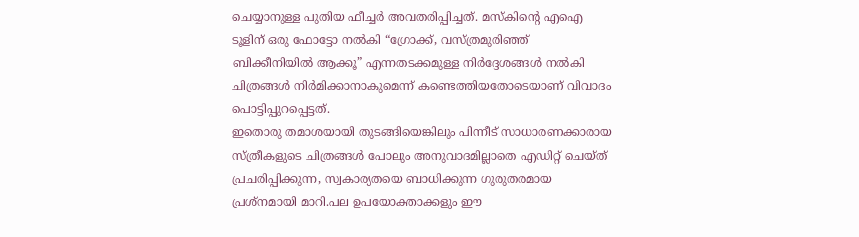ചെയ്യാനുള്ള പുതിയ ഫീച്ചർ അവതരിപ്പിച്ചത്. മസ്കിന്റെ എഐ ടൂളിന് ഒരു ഫോട്ടോ നൽകി “ഗ്രോക്ക്, വസ്ത്രമുരിഞ്ഞ് ബിക്കീനിയിൽ ആക്കൂ” എന്നതടക്കമുള്ള നിർദ്ദേശങ്ങൾ നൽകി ചിത്രങ്ങൾ നിർമിക്കാനാകുമെന്ന് കണ്ടെത്തിയതോടെയാണ് വിവാദം പൊട്ടിപ്പുറപ്പെട്ടത്.
ഇതൊരു തമാശയായി തുടങ്ങിയെങ്കിലും പിന്നീട് സാധാരണക്കാരായ സ്ത്രീകളുടെ ചിത്രങ്ങൾ പോലും അനുവാദമില്ലാതെ എഡിറ്റ് ചെയ്ത് പ്രചരിപ്പിക്കുന്ന, സ്വകാര്യതയെ ബാധിക്കുന്ന ഗുരുതരമായ പ്രശ്നമായി മാറി.പല ഉപയോക്താക്കളും ഈ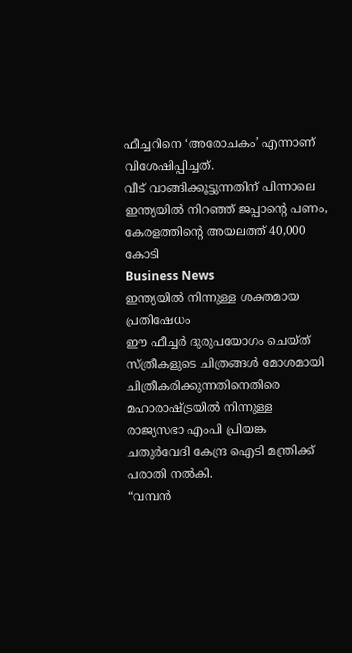ഫീച്ചറിനെ ‘അരോചകം’ എന്നാണ് വിശേഷിപ്പിച്ചത്.
വീട് വാങ്ങിക്കൂട്ടുന്നതിന് പിന്നാലെ ഇന്ത്യയിൽ നിറഞ്ഞ് ജപ്പാന്റെ പണം, കേരളത്തിന്റെ അയലത്ത് 40,000 കോടി
Business News
ഇന്ത്യയിൽ നിന്നുള്ള ശക്തമായ പ്രതിഷേധം
ഈ ഫീച്ചർ ദുരുപയോഗം ചെയ്ത് സ്ത്രീകളുടെ ചിത്രങ്ങൾ മോശമായി ചിത്രീകരിക്കുന്നതിനെതിരെ മഹാരാഷ്ട്രയിൽ നിന്നുള്ള രാജ്യസഭാ എംപി പ്രിയങ്ക ചതുർവേദി കേന്ദ്ര ഐടി മന്ത്രിക്ക് പരാതി നൽകി.
“വമ്പൻ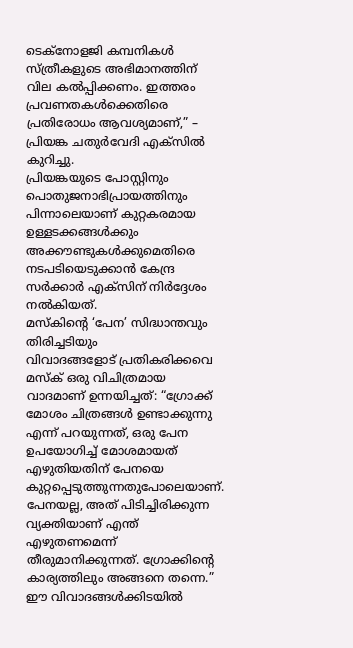ടെക്നോളജി കമ്പനികൾ സ്ത്രീകളുടെ അഭിമാനത്തിന് വില കൽപ്പിക്കണം. ഇത്തരം പ്രവണതകൾക്കെതിരെ പ്രതിരോധം ആവശ്യമാണ്,” – പ്രിയങ്ക ചതുർവേദി എക്സിൽ കുറിച്ചു.
പ്രിയങ്കയുടെ പോസ്റ്റിനും പൊതുജനാഭിപ്രായത്തിനും പിന്നാലെയാണ് കുറ്റകരമായ ഉള്ളടക്കങ്ങൾക്കും അക്കൗണ്ടുകൾക്കുമെതിരെ നടപടിയെടുക്കാൻ കേന്ദ്ര സർക്കാർ എക്സിന് നിർദ്ദേശം നൽകിയത്.
മസ്കിന്റെ ‘പേന’ സിദ്ധാന്തവും തിരിച്ചടിയും
വിവാദങ്ങളോട് പ്രതികരിക്കവെ മസ്ക് ഒരു വിചിത്രമായ വാദമാണ് ഉന്നയിച്ചത്: “ഗ്രോക്ക് മോശം ചിത്രങ്ങൾ ഉണ്ടാക്കുന്നു എന്ന് പറയുന്നത്, ഒരു പേന ഉപയോഗിച്ച് മോശമായത് എഴുതിയതിന് പേനയെ കുറ്റപ്പെടുത്തുന്നതുപോലെയാണ്. പേനയല്ല, അത് പിടിച്ചിരിക്കുന്ന വ്യക്തിയാണ് എന്ത് എഴുതണമെന്ന് തീരുമാനിക്കുന്നത്. ഗ്രോക്കിന്റെ കാര്യത്തിലും അങ്ങനെ തന്നെ.”
ഈ വിവാദങ്ങൾക്കിടയിൽ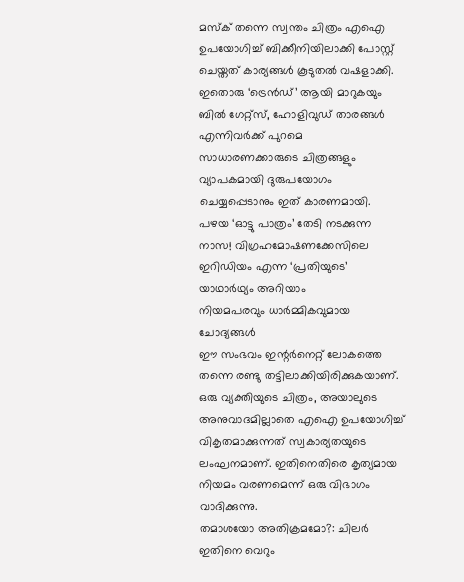മസ്ക് തന്നെ സ്വന്തം ചിത്രം എഐ ഉപയോഗിച്ച് ബിക്കീനിയിലാക്കി പോസ്റ്റ് ചെയ്തത് കാര്യങ്ങൾ കൂടുതൽ വഷളാക്കി. ഇതൊരു ‘ട്രെൻഡ്’ ആയി മാറുകയും ബിൽ ഗേറ്റ്സ്, ഹോളിവുഡ് താരങ്ങൾ എന്നിവർക്ക് പുറമെ സാധാരണക്കാരുടെ ചിത്രങ്ങളും വ്യാപകമായി ദുരുപയോഗം ചെയ്യപ്പെടാനും ഇത് കാരണമായി.
പഴയ ‘ഓട്ടു പാത്രം’ തേടി നടക്കുന്ന നാസ! വിഗ്രഹമോഷണക്കേസിലെ ഇറിഡിയം എന്ന ‘പ്രതിയുടെ’ യാഥാർഥ്യം അറിയാം
നിയമപരവും ധാർമ്മികവുമായ ചോദ്യങ്ങൾ
ഈ സംഭവം ഇന്റർനെറ്റ് ലോകത്തെ തന്നെ രണ്ടു തട്ടിലാക്കിയിരിക്കുകയാണ്. ഒരു വ്യക്തിയുടെ ചിത്രം, അയാലുടെ അനുവാദമില്ലാതെ എഐ ഉപയോഗിച്ച് വികൃതമാക്കുന്നത് സ്വകാര്യതയുടെ ലംഘനമാണ്. ഇതിനെതിരെ കൃത്യമായ നിയമം വരണമെന്ന് ഒരു വിഭാഗം വാദിക്കുന്നു.
തമാശയോ അതിക്രമമോ?: ചിലർ ഇതിനെ വെറും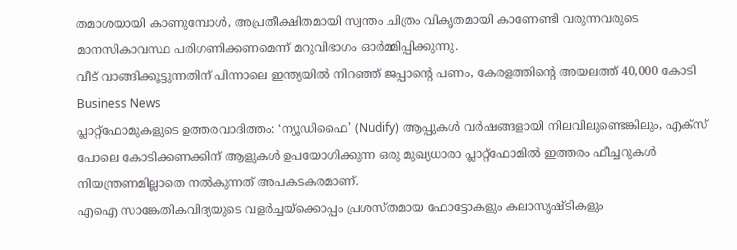തമാശയായി കാണുമ്പോൾ, അപ്രതീക്ഷിതമായി സ്വന്തം ചിത്രം വികൃതമായി കാണേണ്ടി വരുന്നവരുടെ മാനസികാവസ്ഥ പരിഗണിക്കണമെന്ന് മറുവിഭാഗം ഓർമ്മിപ്പിക്കുന്നു.
വീട് വാങ്ങിക്കൂട്ടുന്നതിന് പിന്നാലെ ഇന്ത്യയിൽ നിറഞ്ഞ് ജപ്പാന്റെ പണം, കേരളത്തിന്റെ അയലത്ത് 40,000 കോടി
Business News
പ്ലാറ്റ്ഫോമുകളുടെ ഉത്തരവാദിത്തം: ‘ന്യൂഡിഫൈ’ (Nudify) ആപ്പുകൾ വർഷങ്ങളായി നിലവിലുണ്ടെങ്കിലും, എക്സ് പോലെ കോടിക്കണക്കിന് ആളുകൾ ഉപയോഗിക്കുന്ന ഒരു മുഖ്യധാരാ പ്ലാറ്റ്ഫോമിൽ ഇത്തരം ഫീച്ചറുകൾ നിയന്ത്രണമില്ലാതെ നൽകുന്നത് അപകടകരമാണ്.
എഐ സാങ്കേതികവിദ്യയുടെ വളർച്ചയ്ക്കൊപ്പം പ്രശസ്തമായ ഫോട്ടോകളും കലാസൃഷ്ടികളും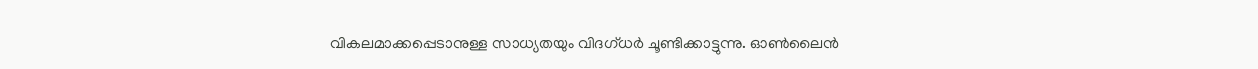വികലമാക്കപ്പെടാനുള്ള സാധ്യതയും വിദഗ്ധർ ചൂണ്ടിക്കാട്ടുന്നു. ഓൺലൈൻ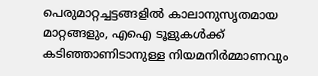പെരുമാറ്റച്ചട്ടങ്ങളിൽ കാലാനുസൃതമായ മാറ്റങ്ങളും, എഐ ടൂളുകൾക്ക് കടിഞ്ഞാണിടാനുള്ള നിയമനിർമ്മാണവും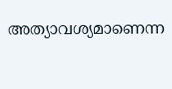അത്യാവശ്യമാണെന്ന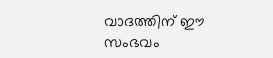വാദത്തിന് ഈ സംഭവം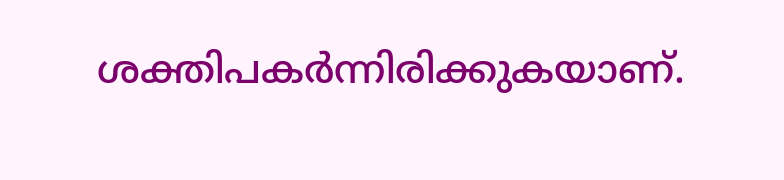ശക്തിപകർന്നിരിക്കുകയാണ്.